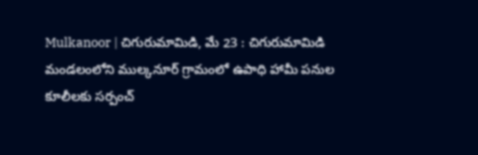Mulkanoor | చిగురుమామిడి, మే 23 : చిగురుమామిడి మండలంలోని ముల్కనూర్ గ్రామంలో ఉపాధి హామీ పనుల కూలీలకు సర్పంచ్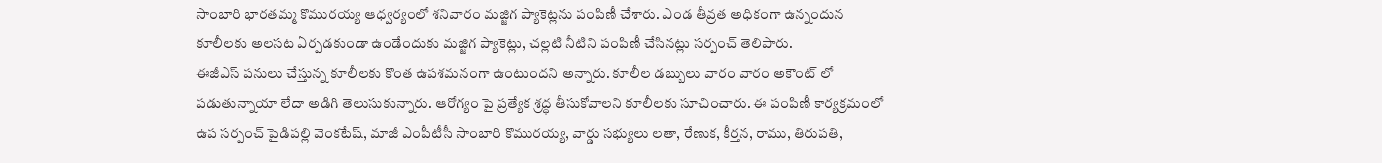సాంబారి భారతమ్మ కొమురయ్య ఆధ్వర్యంలో శనివారం మజ్జిగ ప్యాకెట్లను పంపిణీ చేశారు. ఎండ తీవ్రత అధికంగా ఉన్నందున కూలీలకు అలసట ఏర్పడకుండా ఉండేందుకు మజ్జిగ ప్యాకెట్లు, చల్లటి నీటిని పంపిణీ చేసినట్లు సర్పంచ్ తెలిపారు.
ఈజీఎస్ పనులు చేస్తున్న కూలీలకు కొంత ఉపశమనంగా ఉంటుందని అన్నారు. కూలీల డబ్బులు వారం వారం అకౌంట్ లో పడుతున్నాయా లేదా అడిగి తెలుసుకున్నారు. ఆరోగ్యం పై ప్రత్యేక శ్రద్ధ తీసుకోవాలని కూలీలకు సూచించారు. ఈ పంపిణీ కార్యక్రమంలో ఉప సర్పంచ్ పైడిపల్లి వెంకటేష్, మాజీ ఎంపీటీసీ సాంబారి కొమురయ్య, వార్డు సభ్యులు లతా, రేణుక, కీర్తన, రాము, తిరుపతి,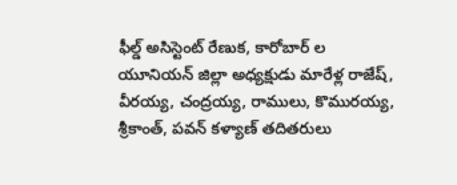ఫీల్డ్ అసిస్టెంట్ రేణుక, కారోబార్ ల యూనియన్ జిల్లా అధ్యక్షుడు మారేళ్ల రాజేష్, వీరయ్య, చంద్రయ్య, రాములు, కొమురయ్య, శ్రీకాంత్, పవన్ కళ్యాణ్ తదితరులు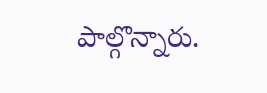పాల్గొన్నారు.